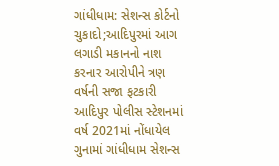ગાંધીધામ: સેશન્સ કોર્ટનો ચુકાદો;આદિપુરમાં આગ લગાડી મકાનનો નાશ કરનાર આરોપીને ત્રણ વર્ષની સજા ફટકારી
આદિપુર પોલીસ સ્ટેશનમાં વર્ષ 2021માં નોંધાયેલ ગુનામાં ગાંધીધામ સેશન્સ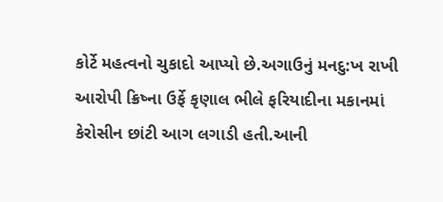કોર્ટે મહત્વનો ચુકાદો આપ્યો છે.અગાઉનું મનદુ:ખ રાખી આરોપી ક્રિષ્ના ઉર્ફે કૃણાલ ભીલે ફરિયાદીના મકાનમાં કેરોસીન છાંટી આગ લગાડી હતી.આની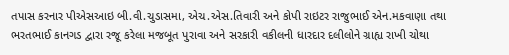તપાસ કરનાર પીએસઆઇ બી.વી.ચુડાસમા, એચ.એસ.તિવારી અને કોપી રાઇટર રાજુભાઈ એન.મકવાણા તથા ભરતભાઈ કાનગડ દ્વારા રજૂ કરેલા મજબૂત પુરાવા અને સરકારી વકીલની ધારદાર દલીલોને ગ્રાહ્ય રાખી ચોથા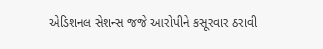એડિશનલ સેશન્સ જજે આરોપીને કસૂરવાર ઠરાવી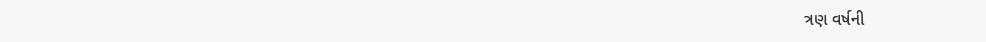ત્રણ વર્ષની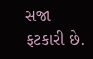સજા ફટકારી છે.